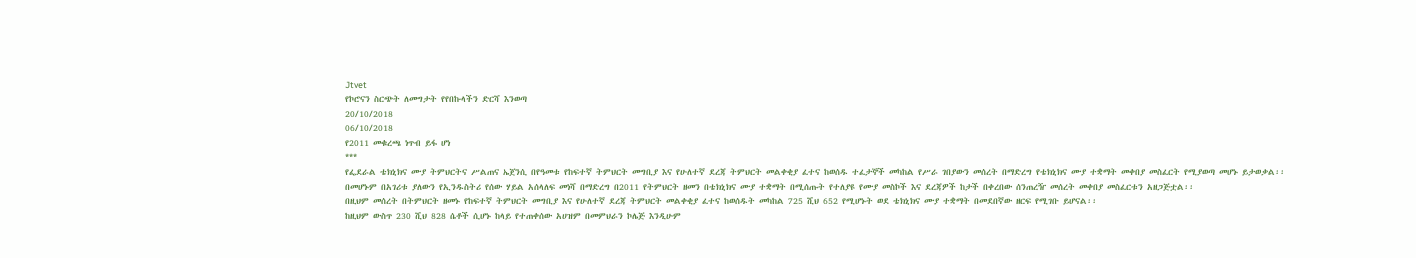Jtvet
የኮሮናን ስርጭት ለመግታት የየበኩላችን ድርሻ እንወጣ
20/10/2018
06/10/2018
የ2011 መቁረጫ ነጥብ ይፋ ሆነ
***
የፌደራል ቴክኒክና ሙያ ትምህርትና ሥልጠና ኤጀንሲ በየዓመቱ የከፍተኛ ትምህርት መግቢያ እና የሁለተኛ ደረጃ ትምህርት መልቀቂያ ፈተና ከወሰዱ ተፈታኞች መካከል የሥራ ገበያውን መሰረት በማድረግ የቴክኒክና ሙያ ተቋማት መቀበያ መስፈርት የሚያወጣ መሆኑ ይታወቃል፡፡
በመሆኑም በአገሪቱ ያለውን የኢንዱስትሪ የሰው ሃይል አሰላለፍ መነሻ በማድረግ በ2011 የትምህርት ዘመን በቴክኒክና ሙያ ተቋማት በሚሰጡት የተለያዩ የሙያ መስኮች እና ደረጃዎች ከታች በቀረበው ሰንጠረዥ መሰረት መቀበያ መስፈርቱን አዘጋጅቷል፡፡
በዚህም መሰረት በትምህርት ዘመኑ የከፍተኛ ትምህርት መግቢያ እና የሁለተኛ ደረጃ ትምህርት መልቀቂያ ፈተና ከወሰዱት መካከል 725 ሺህ 652 የሚሆኑት ወደ ቴክኒክና ሙያ ተቋማት በመደበኛው ዘርፍ የሚገቡ ይሆናል፡፡
ከዚህም ውስጥ 230 ሺህ 828 ሴቶች ሲሆኑ ከላይ የተጠቀሰው አሀዝም በመምህራን ኮሌጅ እንዲሁም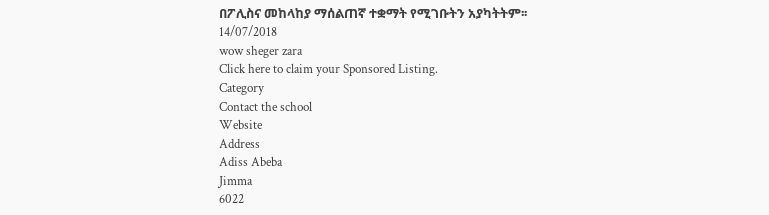በፖሊስና መከላከያ ማሰልጠኛ ተቋማት የሚገቡትን አያካትትም፡፡
14/07/2018
wow sheger zara
Click here to claim your Sponsored Listing.
Category
Contact the school
Website
Address
Adiss Abeba
Jimma
6022